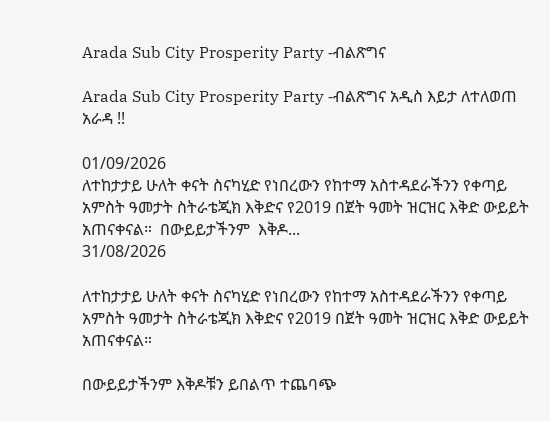Arada Sub City Prosperity Party -ብልጽግና

Arada Sub City Prosperity Party -ብልጽግና አዲስ እይታ ለተለወጠ አራዳ !!

01/09/2026
ለተከታታይ ሁለት ቀናት ስናካሂድ የነበረውን የከተማ አስተዳደራችንን የቀጣይ አምስት ዓመታት ስትራቴጂክ እቅድና የ2019 በጀት ዓመት ዝርዝር እቅድ ውይይት አጠናቀናል።  በውይይታችንም  እቅዶ...
31/08/2026

ለተከታታይ ሁለት ቀናት ስናካሂድ የነበረውን የከተማ አስተዳደራችንን የቀጣይ አምስት ዓመታት ስትራቴጂክ እቅድና የ2019 በጀት ዓመት ዝርዝር እቅድ ውይይት አጠናቀናል።

በውይይታችንም እቅዶቹን ይበልጥ ተጨባጭ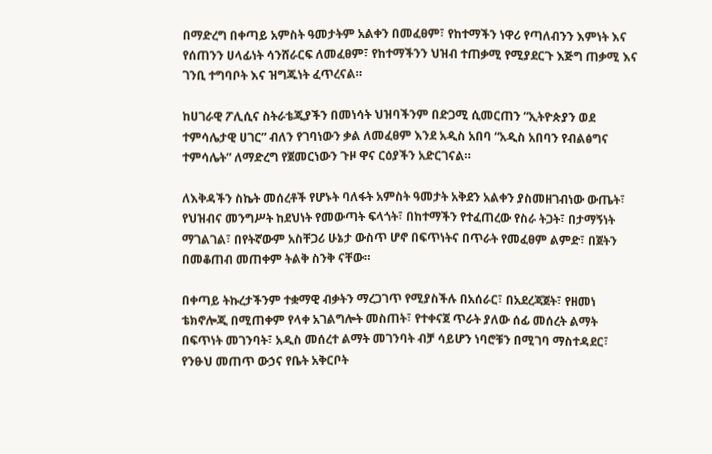በማድረግ በቀጣይ አምስት ዓመታትም አልቀን በመፈፀም፣ የከተማችን ነዋሪ የጣለብንን እምነት እና የሰጠንን ሀላፊነት ሳንሸራርፍ ለመፈፀም፣ የከተማችንን ህዝብ ተጠቃሚ የሚያደርጉ እጅግ ጠቃሚ እና ገንቢ ተግባቦት እና ዝግጁነት ፈጥረናል።

ከሀገራዊ ፖሊሲና ስትራቴጂያችን በመነሳት ህዝባችንም በድጋሚ ሲመርጠን “ኢትዮጵያን ወደ ተምሳሌታዊ ሀገር” ብለን የገባነውን ቃል ለመፈፀም እንደ አዲስ አበባ “አዲስ አበባን የብልፅግና ተምሳሌት” ለማድረግ የጀመርነውን ጉዞ ዋና ርዕያችን አድርገናል።

ለእቅዳችን ስኬት መሰረቶች የሆኑት ባለፋት አምስት ዓመታት አቅደን አልቀን ያስመዘገብነው ውጤት፣ የህዝብና መንግሥት ከደህነት የመውጣት ፍላጎት፣ በከተማችን የተፈጠረው የስራ ትጋት፣ በታማኝነት ማገልገል፣ በየትኛውም አስቸጋሪ ሁኔታ ውስጥ ሆኖ በፍጥነትና በጥራት የመፈፀም ልምድ፣ በጀትን በመቆጠብ መጠቀም ትልቅ ስንቅ ናቸው።

በቀጣይ ትኩረታችንም ተቋማዊ ብቃትን ማረጋገጥ የሚያስችሉ በአሰራር፣ በአደረጃጀት፣ የዘመነ ቴክኖሎጂ በሚጠቀም የላቀ አገልግሎት መስጠት፣ የተቀናጀ ጥራት ያለው ሰፊ መሰረት ልማት በፍጥነት መገንባት፣ አዲስ መሰረተ ልማት መገንባት ብቻ ሳይሆን ነባሮቹን በሚገባ ማስተዳደር፣ የንፁህ መጠጥ ውኃና የቤት አቅርቦት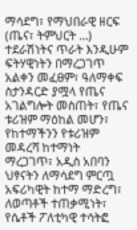ማሳደግ፣ የማህበራዊ ዘርፍ (ጤና፣ ትምህርት …) ተደራሽነትና ጥራት እንዲሁም ፍትሃዊነትን በማረጋገጥ አልቀን መፈፀም፣ ዓለማቀፍ ስታንዳርድ ያሟላ የጤና አገልግሎት መስጠት፣ የጤና ቱሪዝም ማዕከል መሆን፣ የከተማችንን የቱሪዝም መዳረሻ ከተማነት ማረጋገጥ፣ አዲስ አበባን ህፃናትን ለማሳደግ ምርጧ አፍሪካዊት ከተማ ማድረግ፣ ለወጣቶች ተጠቃሚነት፣ የሴቶች ፖለቲካዊ ተሳትፎ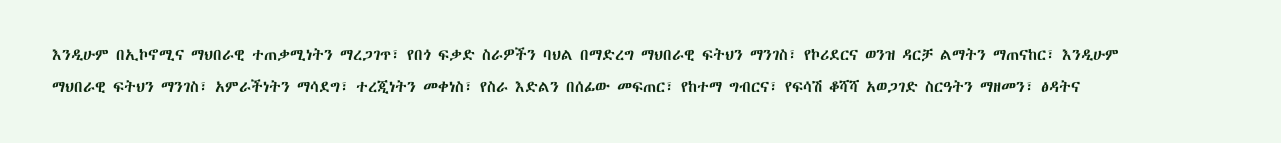እንዲሁም በኢኮኖሚና ማህበራዊ ተጠቃሚነትን ማረጋገጥ፣ የበጎ ፍቃድ ስራዎችን ባህል በማድረግ ማህበራዊ ፍትህን ማንገስ፣ የኮሪደርና ወንዝ ዳርቻ ልማትን ማጠናከር፣ እንዲሁም ማህበራዊ ፍትህን ማንገስ፣ አምራችነትን ማሳደግ፣ ተረጂነትን መቀነስ፣ የስራ እድልን በሰፊው መፍጠር፣ የከተማ ግብርና፣ የፍሳሽ ቆሻሻ አወጋገድ ስርዓትን ማዘመን፣ ፅዳትና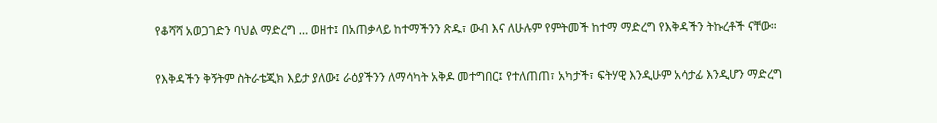የቆሻሻ አወጋገድን ባህል ማድረግ … ወዘተ፤ በአጠቃላይ ከተማችንን ጽዱ፣ ውብ እና ለሁሉም የምትመች ከተማ ማድረግ የእቅዳችን ትኩረቶች ናቸው።

የእቅዳችን ቅኝትም ስትራቴጂክ እይታ ያለው፤ ራዕያችንን ለማሳካት አቅዶ መተግበር፤ የተለጠጠ፣ አካታች፣ ፍትሃዊ እንዲሁም አሳታፊ እንዲሆን ማድረግ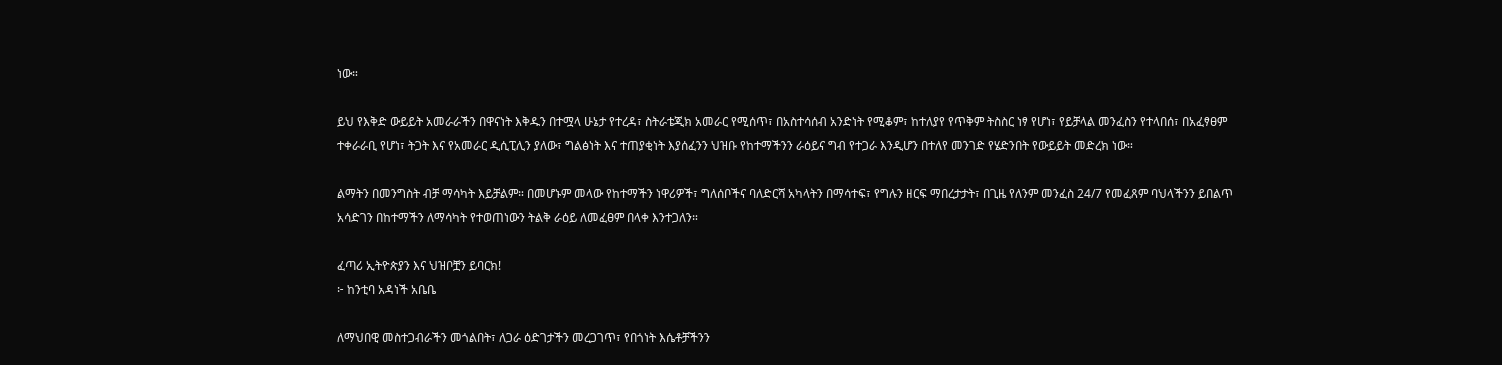ነው።

ይህ የእቅድ ውይይት አመራራችን በዋናነት እቅዱን በተሟላ ሁኔታ የተረዳ፣ ስትራቴጂክ አመራር የሚሰጥ፣ በአስተሳሰብ አንድነት የሚቆም፣ ከተለያየ የጥቅም ትስስር ነፃ የሆነ፣ የይቻላል መንፈስን የተላበሰ፣ በአፈፃፀም ተቀራራቢ የሆነ፣ ትጋት እና የአመራር ዲሲፒሊን ያለው፣ ግልፅነት እና ተጠያቂነት እያሰፈንን ህዝቡ የከተማችንን ራዕይና ግብ የተጋራ እንዲሆን በተለየ መንገድ የሄድንበት የውይይት መድረክ ነው።

ልማትን በመንግስት ብቻ ማሳካት እይቻልም። በመሆኑም መላው የከተማችን ነዋሪዎች፣ ግለሰቦችና ባለድርሻ አካላትን በማሳተፍ፣ የግሉን ዘርፍ ማበረታታት፣ በጊዜ የለንም መንፈስ 24/7 የመፈጸም ባህላችንን ይበልጥ አሳድገን በከተማችን ለማሳካት የተወጠነውን ትልቅ ራዕይ ለመፈፀም በላቀ እንተጋለን።

ፈጣሪ ኢትዮጵያን እና ህዝቦቿን ይባርክ!
፦ ከንቲባ አዳነች አቤቤ

ለማህበዊ መስተጋብራችን መጎልበት፣ ለጋራ ዕድገታችን መረጋገጥ፣ የበጎነት እሴቶቻችንን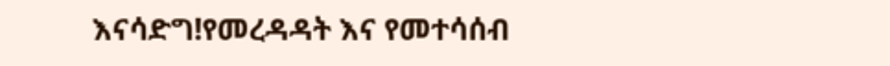እናሳድግ!የመረዳዳት እና የመተሳሰብ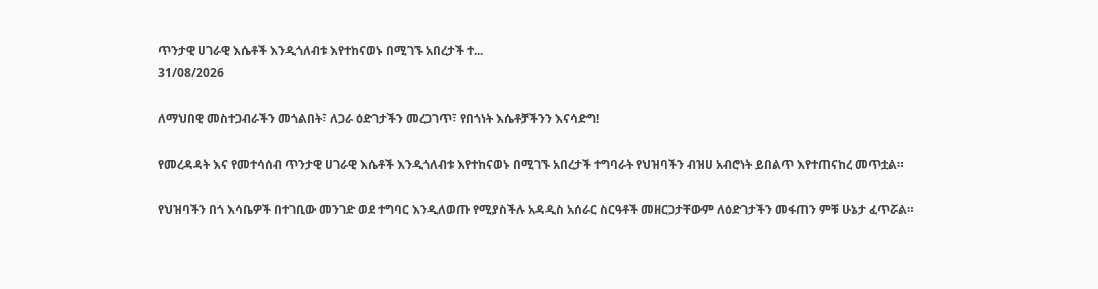ጥንታዊ ሀገራዊ እሴቶች እንዲጎለብቱ እየተከናወኑ በሚገኙ አበረታች ተ...
31/08/2026

ለማህበዊ መስተጋብራችን መጎልበት፣ ለጋራ ዕድገታችን መረጋገጥ፣ የበጎነት እሴቶቻችንን እናሳድግ!

የመረዳዳት እና የመተሳሰብ ጥንታዊ ሀገራዊ እሴቶች እንዲጎለብቱ እየተከናወኑ በሚገኙ አበረታች ተግባራት የህዝባችን ብዝሀ አብሮነት ይበልጥ እየተጠናከረ መጥቷል።

የህዝባችን በጎ እሳቤዎች በተገቢው መንገድ ወደ ተግባር እንዲለወጡ የሚያስችሉ አዳዲስ አሰራር ስርዓቶች መዘርጋታቸውም ለዕድገታችን መፋጠን ምቹ ሁኔታ ፈጥሯል።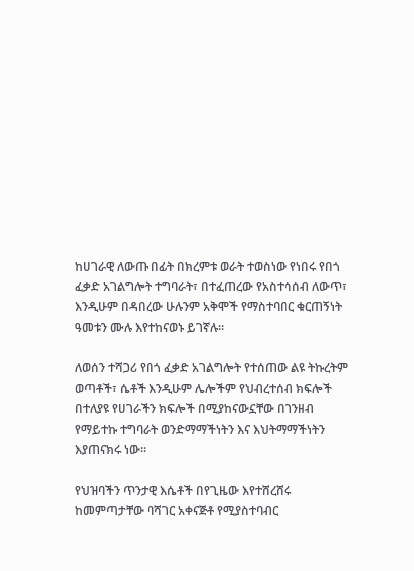ከሀገራዊ ለውጡ በፊት በክረምቱ ወራት ተወስነው የነበሩ የበጎ ፈቃድ አገልግሎት ተግባራት፣ በተፈጠረው የአስተሳሰብ ለውጥ፣ እንዲሁም በዳበረው ሁሉንም አቅሞች የማስተባበር ቁርጠኝነት ዓመቱን ሙሉ እየተከናወኑ ይገኛሉ።

ለወሰን ተሻጋሪ የበጎ ፈቃድ አገልግሎት የተሰጠው ልዩ ትኩረትም ወጣቶች፣ ሴቶች እንዲሁም ሌሎችም የህብረተሰብ ክፍሎች በተለያዩ የሀገራችን ክፍሎች በሚያከናውኗቸው በገንዘብ የማይተኩ ተግባራት ወንድማማችነትን እና እህትማማችነትን እያጠናክሩ ነው።

የህዝባችን ጥንታዊ እሴቶች በየጊዜው እየተሸረሸሩ ከመምጣታቸው ባሻገር አቀናጅቶ የሚያስተባብር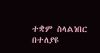ተቋም ስላልነበር በተለያዩ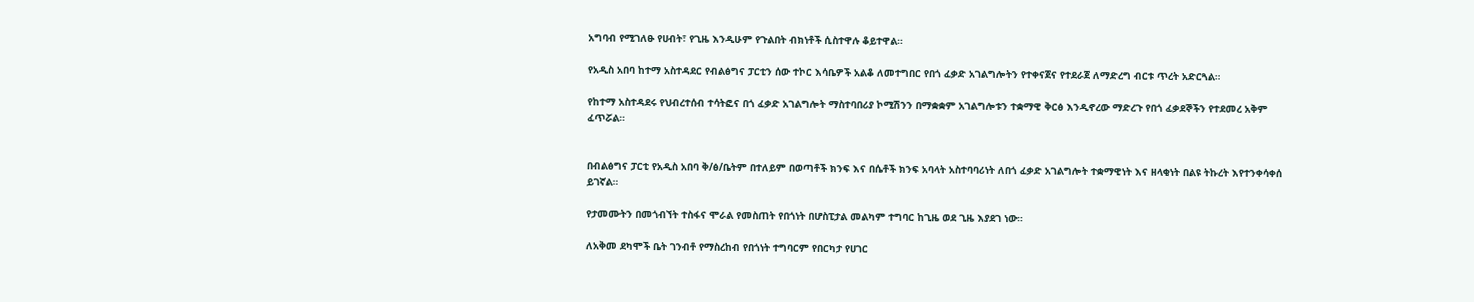አግባብ የሚገለፁ የሀብት፣ የጊዜ እንዲሁም የጉልበት ብክነቶች ሲስተዋሉ ቆይተዋል።

የአዲስ አበባ ከተማ አስተዳደር የብልፅግና ፓርቲን ሰው ተኮር እሳቤዎች አልቆ ለመተግበር የበጎ ፈቃድ አገልግሎትን የተቀናጀና የተደራጀ ለማድረግ ብርቱ ጥረት አድርጓል።

የከተማ አስተዳደሩ የህብረተሰብ ተሳትፎና በጎ ፈቃድ አገልግሎት ማስተባበሪያ ኮሚሽንን በማቋቋም አገልግሎቱን ተቋማዊ ቅርፅ እንዲኖረው ማድረጉ የበጎ ፈቃደኞችን የተደመረ አቅም ፈጥሯል።


በብልፅግና ፓርቲ የአዲስ አበባ ቅ/ፅ/ቤትም በተለይም በወጣቶች ክንፍ እና በሴቶች ክንፍ አባላት አስተባባሪነት ለበጎ ፈቃድ አገልግሎት ተቋማዊነት እና ዘላቂነት በልዩ ትኩረት እየተንቀሳቀሰ ይገኛል።

የታመሙትን በመጎብኘት ተስፋና ሞራል የመስጠት የበጎነት በሆስፒታል መልካም ተግባር ከጊዜ ወደ ጊዜ እያደገ ነው።

ለአቅመ ደካሞች ቤት ገንብቶ የማስረከብ የበጎነት ተግባርም የበርካታ የሀገር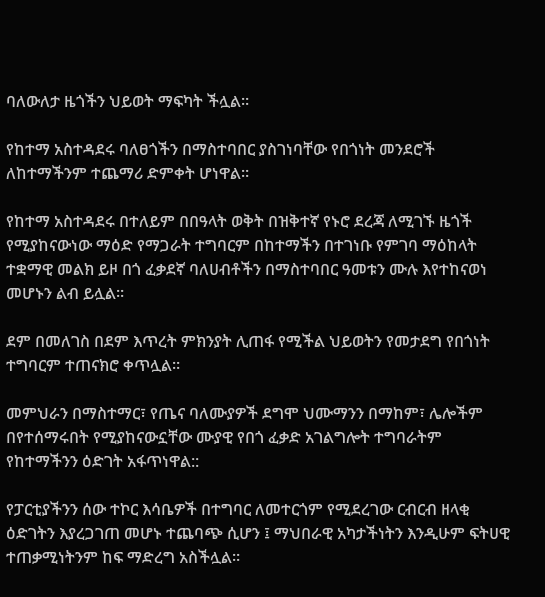ባለውለታ ዜጎችን ህይወት ማፍካት ችሏል።

የከተማ አስተዳደሩ ባለፀጎችን በማስተባበር ያስገነባቸው የበጎነት መንደሮች ለከተማችንም ተጨማሪ ድምቀት ሆነዋል።

የከተማ አስተዳደሩ በተለይም በበዓላት ወቅት በዝቅተኛ የኑሮ ደረጃ ለሚገኙ ዜጎች የሚያከናውነው ማዕድ የማጋራት ተግባርም በከተማችን በተገነቡ የምገባ ማዕከላት ተቋማዊ መልክ ይዞ በጎ ፈቃደኛ ባለሀብቶችን በማስተባበር ዓመቱን ሙሉ እየተከናወነ መሆኑን ልብ ይሏል።

ደም በመለገስ በደም እጥረት ምክንያት ሊጠፋ የሚችል ህይወትን የመታደግ የበጎነት ተግባርም ተጠናክሮ ቀጥሏል።

መምህራን በማስተማር፣ የጤና ባለሙያዎች ደግሞ ህሙማንን በማከም፣ ሌሎችም በየተሰማሩበት የሚያከናውኗቸው ሙያዊ የበጎ ፈቃድ አገልግሎት ተግባራትም የከተማችንን ዕድገት አፋጥነዋል::

የፓርቲያችንን ሰው ተኮር እሳቤዎች በተግባር ለመተርጎም የሚደረገው ርብርብ ዘላቂ ዕድገትን እያረጋገጠ መሆኑ ተጨባጭ ሲሆን ፤ ማህበራዊ አካታችነትን እንዲሁም ፍትሀዊ ተጠቃሚነትንም ከፍ ማድረግ አስችሏል።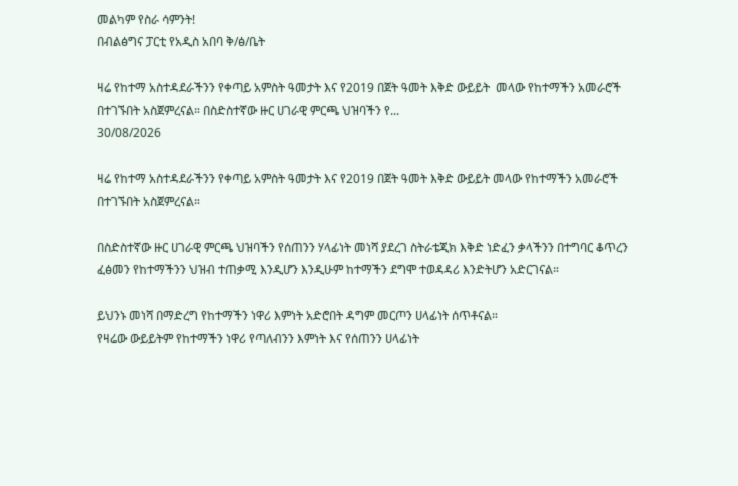መልካም የስራ ሳምንት!
በብልፅግና ፓርቲ የአዲስ አበባ ቅ/ፅ/ቤት

ዛሬ የከተማ አስተዳደራችንን የቀጣይ አምስት ዓመታት እና የ2019 በጀት ዓመት እቅድ ውይይት  መላው የከተማችን አመራሮች በተገኙበት አስጀምረናል። በስድስተኛው ዙር ሀገራዊ ምርጫ ህዝባችን የ...
30/08/2026

ዛሬ የከተማ አስተዳደራችንን የቀጣይ አምስት ዓመታት እና የ2019 በጀት ዓመት እቅድ ውይይት መላው የከተማችን አመራሮች በተገኙበት አስጀምረናል።

በስድስተኛው ዙር ሀገራዊ ምርጫ ህዝባችን የሰጠንን ሃላፊነት መነሻ ያደረገ ስትራቴጂክ እቅድ ነድፈን ቃላችንን በተግባር ቆጥረን ፈፅመን የከተማችንን ህዝብ ተጠቃሚ እንዲሆን እንዲሁም ከተማችን ደግሞ ተወዳዳሪ እንድትሆን አድርገናል።

ይህንኑ መነሻ በማድረግ የከተማችን ነዋሪ እምነት አድሮበት ዳግም መርጦን ሀላፊነት ሰጥቶናል።
የዛሬው ውይይትም የከተማችን ነዋሪ የጣለብንን እምነት እና የሰጠንን ሀላፊነት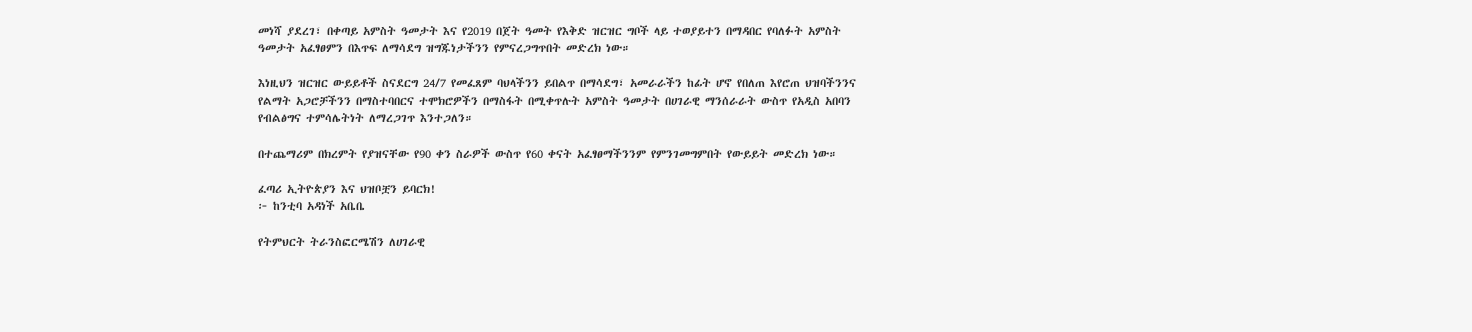መነሻ ያደረገ፣ በቀጣይ አምስት ዓመታት እና የ2019 በጀት ዓመት የእቅድ ዝርዝር ግቦች ላይ ተወያይተን በማዳበር የባለፉት አምስት ዓመታት አፈፃፀምን በእጥፍ ለማሳደግ ዝግጁነታችንን የምናረጋግጥበት መድረክ ነው።

እነዚህን ዝርዝር ውይይቶች ስናደርግ 24/7 የመፈጸም ባህላችንን ይበልጥ በማሳደግ፣ አመራራችን ከፊት ሆኖ የበለጠ እየሮጠ ህዝባችንንና የልማት አጋሮቻችንን በማስተባበርና ተሞክሮዎችን በማስፋት በሚቀጥሉት አምስት ዓመታት በሀገራዊ ማንሰራራት ውስጥ የአዲስ አበባን የብልፅግና ተምሳሌትነት ለማረጋገጥ እንተጋለን።

በተጨማሪም በክረምት የያዝናቸው የ90 ቀን ስራዎች ውስጥ የ60 ቀናት አፈፃፀማችንንም የምንገመግምበት የውይይት መድረክ ነው።

ፈጣሪ ኢትዮጵያን እና ህዝቦቿን ይባርክ!
፦ ከንቲባ አዳነች አቤቤ

የትምህርት ትራንስፎርሜሽን ለሀገራዊ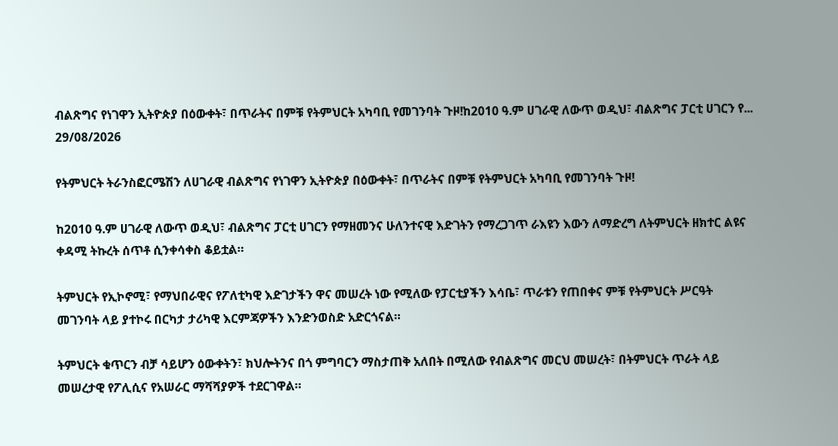ብልጽግና የነገዋን ኢትዮጵያ በዕውቀት፣ በጥራትና በምቹ የትምህርት አካባቢ የመገንባት ጉዞ!ከ2010 ዓ.ም ሀገራዊ ለውጥ ወዲህ፣ ብልጽግና ፓርቲ ሀገርን የ...
29/08/2026

የትምህርት ትራንስፎርሜሽን ለሀገራዊ ብልጽግና የነገዋን ኢትዮጵያ በዕውቀት፣ በጥራትና በምቹ የትምህርት አካባቢ የመገንባት ጉዞ!

ከ2010 ዓ.ም ሀገራዊ ለውጥ ወዲህ፣ ብልጽግና ፓርቲ ሀገርን የማዘመንና ሁለንተናዊ እድገትን የማረጋገጥ ራእዩን እውን ለማድረግ ለትምህርት ዘክተር ልዩና ቀዳሚ ትኩረት ሰጥቶ ሲንቀሳቀስ ቆይቷል።

ትምህርት የኢኮኖሚ፣ የማህበራዊና የፖለቲካዊ እድገታችን ዋና መሠረት ነው የሚለው የፓርቲያችን እሳቤ፣ ጥራቱን የጠበቀና ምቹ የትምህርት ሥርዓት መገንባት ላይ ያተኮሩ በርካታ ታሪካዊ እርምጃዎችን እንድንወስድ አድርጎናል።

ትምህርት ቁጥርን ብቻ ሳይሆን ዕውቀትን፣ ክህሎትንና በጎ ምግባርን ማስታጠቅ አለበት በሚለው የብልጽግና መርህ መሠረት፣ በትምህርት ጥራት ላይ መሠረታዊ የፖሊሲና የአሠራር ማሻሻያዎች ተደርገዋል።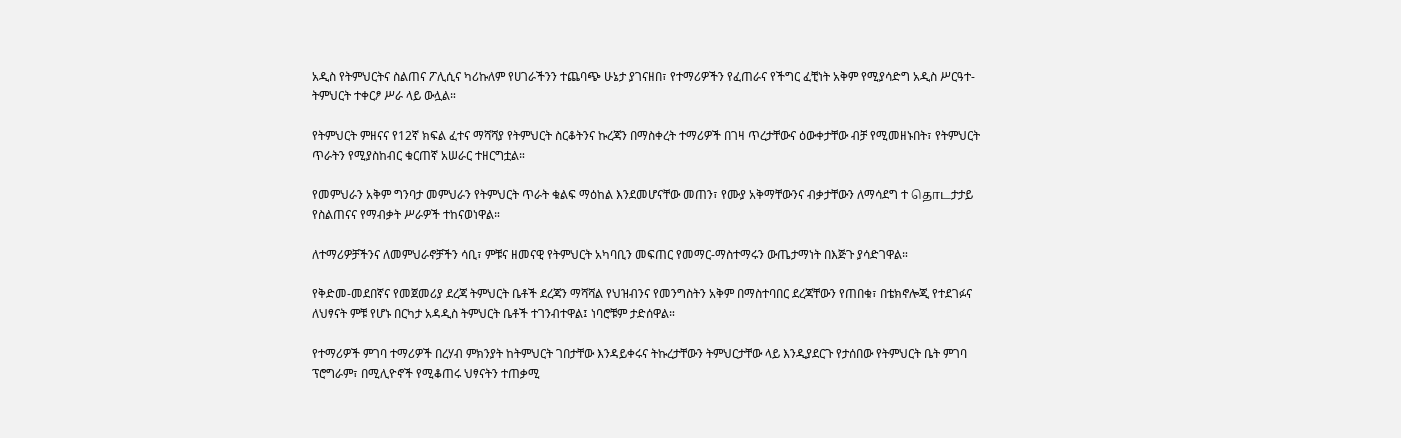አዲስ የትምህርትና ስልጠና ፖሊሲና ካሪኩለም የሀገራችንን ተጨባጭ ሁኔታ ያገናዘበ፣ የተማሪዎችን የፈጠራና የችግር ፈቺነት አቅም የሚያሳድግ አዲስ ሥርዓተ-ትምህርት ተቀርፆ ሥራ ላይ ውሏል።

የትምህርት ምዘናና የ12ኛ ክፍል ፈተና ማሻሻያ የትምህርት ስርቆትንና ኩረጃን በማስቀረት ተማሪዎች በገዛ ጥረታቸውና ዕውቀታቸው ብቻ የሚመዘኑበት፣ የትምህርት ጥራትን የሚያስከብር ቁርጠኛ አሠራር ተዘርግቷል።

የመምህራን አቅም ግንባታ መምህራን የትምህርት ጥራት ቁልፍ ማዕከል እንደመሆናቸው መጠን፣ የሙያ አቅማቸውንና ብቃታቸውን ለማሳደግ ተ தொடታታይ የስልጠናና የማብቃት ሥራዎች ተከናወነዋል።

ለተማሪዎቻችንና ለመምህራኖቻችን ሳቢ፣ ምቹና ዘመናዊ የትምህርት አካባቢን መፍጠር የመማር-ማስተማሩን ውጤታማነት በእጅጉ ያሳድገዋል።

የቅድመ-መደበኛና የመጀመሪያ ደረጃ ትምህርት ቤቶች ደረጃን ማሻሻል የህዝብንና የመንግስትን አቅም በማስተባበር ደረጃቸውን የጠበቁ፣ በቴክኖሎጂ የተደገፉና ለህፃናት ምቹ የሆኑ በርካታ አዳዲስ ትምህርት ቤቶች ተገንብተዋል፤ ነባሮቹም ታድሰዋል።

የተማሪዎች ምገባ ተማሪዎች በረሃብ ምክንያት ከትምህርት ገበታቸው እንዳይቀሩና ትኩረታቸውን ትምህርታቸው ላይ እንዲያደርጉ የታሰበው የትምህርት ቤት ምገባ ፕሮግራም፣ በሚሊዮኖች የሚቆጠሩ ህፃናትን ተጠቃሚ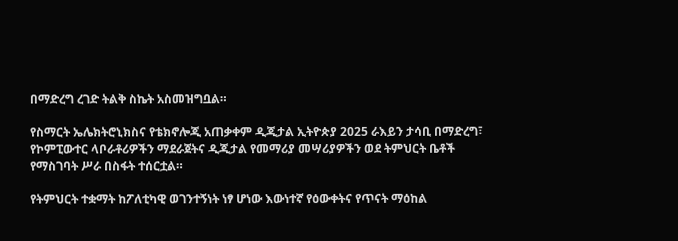በማድረግ ረገድ ትልቅ ስኬት አስመዝግቧል።

የስማርት ኤሌክትሮኒክስና የቴክኖሎጂ አጠቃቀም ዲጂታል ኢትዮጵያ 2025 ራእይን ታሳቢ በማድረግ፣ የኮምፒውተር ላቦራቶሪዎችን ማደራጀትና ዲጂታል የመማሪያ መሣሪያዎችን ወደ ትምህርት ቤቶች የማስገባት ሥራ በስፋት ተሰርቷል።

የትምህርት ተቋማት ከፖለቲካዊ ወገንተኝነት ነፃ ሆነው እውነተኛ የዕውቀትና የጥናት ማዕከል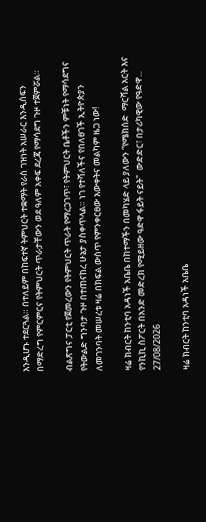እንዲሆኑ ተደርጓል። በተለይም በከፍተኛ ትምህርት ተቋማት የራስ ገዝነት አሠራር እንዲሰፍን በማድረግ የምርምርና የትምህርት ጥራታቸውን ወደ ዓለም አቀፍ ደረጃ የማሳደግ ጉዞ ተጀምሯል።

ብልጽግና ፓርቲ የጀመረውን የትምህርት ጥራት የማረጋገጥ፣ የትምህርት ቤቶችን ምቹነት የማሳደግና የትውልድ ግንባታ ጉዞ በተጠናከረ ሁኔታ ያስቀጥላል። ነገ የተሻለችና የበለፀገች ኢትዮጵያን ለመገንባት መሠረቱ ዛሬ በክፍል ውስጥ የምንቀርፀው እውቀትና መልካም ዜጋ ነው!

ዛሬ ክብርት ከንቲባ አዳነች አቤቤ በከተማችን በመካሄድ ላይ ያለውን “የሜክሰድ  ማርሻል አርት እና የንኪኪ ስፖርት በአንድ መድረክ የሚይዘው ዓድዋ ፋይት ናይት"  ውድድር፣ በታሪካዊው የዓድዋ...
27/08/2026

ዛሬ ክብርት ከንቲባ አዳነች አቤቤ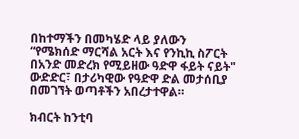በከተማችን በመካሄድ ላይ ያለውን “የሜክሰድ ማርሻል አርት እና የንኪኪ ስፖርት በአንድ መድረክ የሚይዘው ዓድዋ ፋይት ናይት" ውድድር፣ በታሪካዊው የዓድዋ ድል መታሰቢያ በመገኘት ወጣቶችን አበረታተዋል።

ክብርት ከንቲባ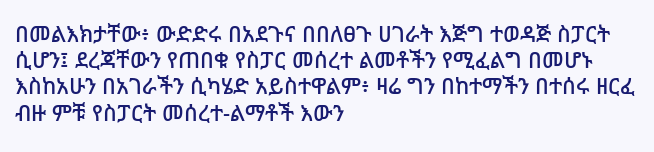በመልእክታቸው፥ ውድድሩ በአደጉና በበለፀጉ ሀገራት እጅግ ተወዳጅ ስፓርት ሲሆን፤ ደረጃቸውን የጠበቁ የስፓር መሰረተ ልመቶችን የሚፈልግ በመሆኑ እስከአሁን በአገራችን ሲካሄድ አይስተዋልም፥ ዛሬ ግን በከተማችን በተሰሩ ዘርፈ ብዙ ምቹ የስፓርት መሰረተ-ልማቶች እውን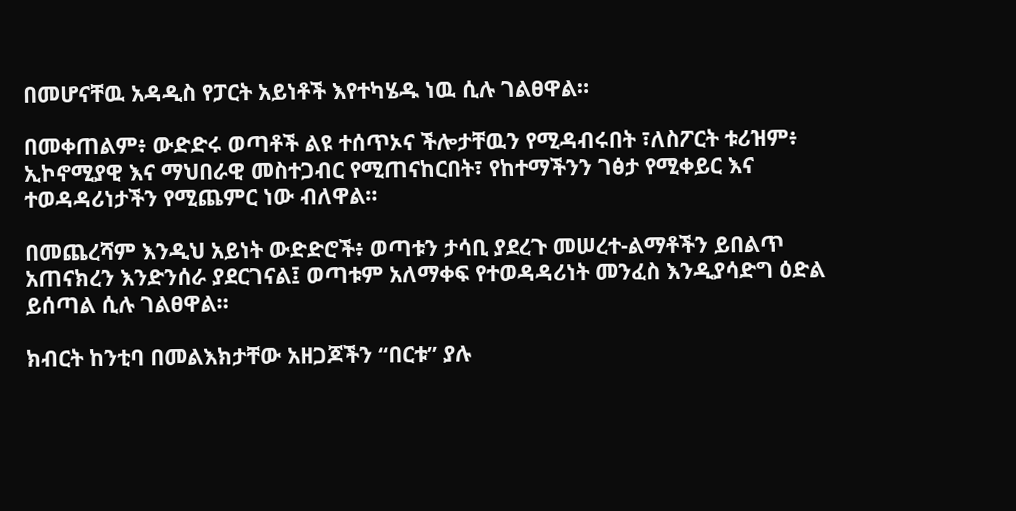በመሆናቸዉ አዳዲስ የፓርት አይነቶች እየተካሄዱ ነዉ ሲሉ ገልፀዋል።

በመቀጠልም፥ ውድድሩ ወጣቶች ልዩ ተሰጥኦና ችሎታቸዉን የሚዳብሩበት ፣ለስፖርት ቱሪዝም፥ ኢኮኖሚያዊ እና ማህበራዊ መስተጋብር የሚጠናከርበት፣ የከተማችንን ገፅታ የሚቀይር እና ተወዳዳሪነታችን የሚጨምር ነው ብለዋል።

በመጨረሻም እንዲህ አይነት ውድድሮች፥ ወጣቱን ታሳቢ ያደረጉ መሠረተ-ልማቶችን ይበልጥ አጠናክረን እንድንሰራ ያደርገናል፤ ወጣቱም አለማቀፍ የተወዳዳሪነት መንፈስ እንዲያሳድግ ዕድል ይሰጣል ሲሉ ገልፀዋል።

ክብርት ከንቲባ በመልእክታቸው አዘጋጆችን “በርቱ” ያሉ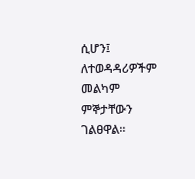ሲሆን፤ ለተወዳዳሪዎችም መልካም ምኞታቸውን ገልፀዋል።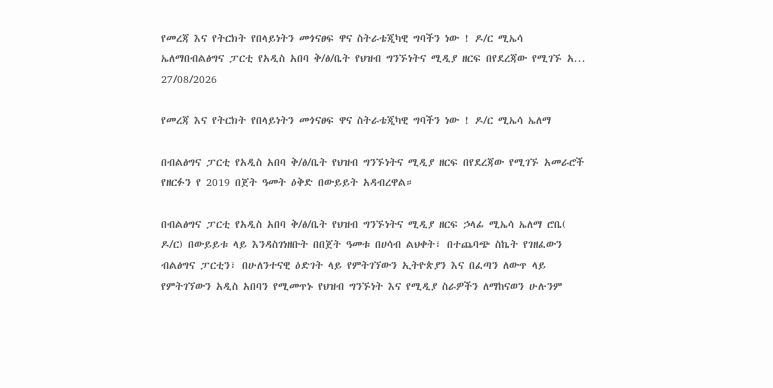የመረጃ እና የትርክት የበላይነትን መጎናፀፍ ዋና ስትራቴጂካዊ ግባችን ነው ! ዶ/ር ሚኤሳ ኤለማበብልፅግና ፓርቲ የአዲስ አበባ ቅ/ፅ/ቤት የህዝብ ግንኙነትና ሚዲያ ዘርፍ በየደረጃው የሚገኙ አ...
27/08/2026

የመረጃ እና የትርክት የበላይነትን መጎናፀፍ ዋና ስትራቴጂካዊ ግባችን ነው ! ዶ/ር ሚኤሳ ኤለማ

በብልፅግና ፓርቲ የአዲስ አበባ ቅ/ፅ/ቤት የህዝብ ግንኙነትና ሚዲያ ዘርፍ በየደረጃው የሚገኙ አመራሮች የዘርፉን የ 2019 በጀት ዓመት ዕቅድ በውይይት አዳብረዋል።

በብልፅግና ፓርቲ የአዲስ አበባ ቅ/ፅ/ቤት የህዝብ ግንኙነትና ሚዲያ ዘርፍ ኃላፊ ሚኤሳ ኤለማ ሮቤ( ዶ/ር) በውይይቱ ላይ እንዳስገነዘቡት በበጀት ዓመቱ በሀሳብ ልህቀት፣ በተጨባጭ ስኬት የገዘፈውን ብልፅግና ፓርቲን፣ በሁለንተናዊ ዕድገት ላይ የምትገኘውን ኢትዮጵያን እና በፈጣን ለውጥ ላይ የምትገኘውን አዲስ አበባን የሚመጥኑ የህዝብ ግንኙነት እና የሚዲያ ስራዎችን ለማከናወን ሁሉንም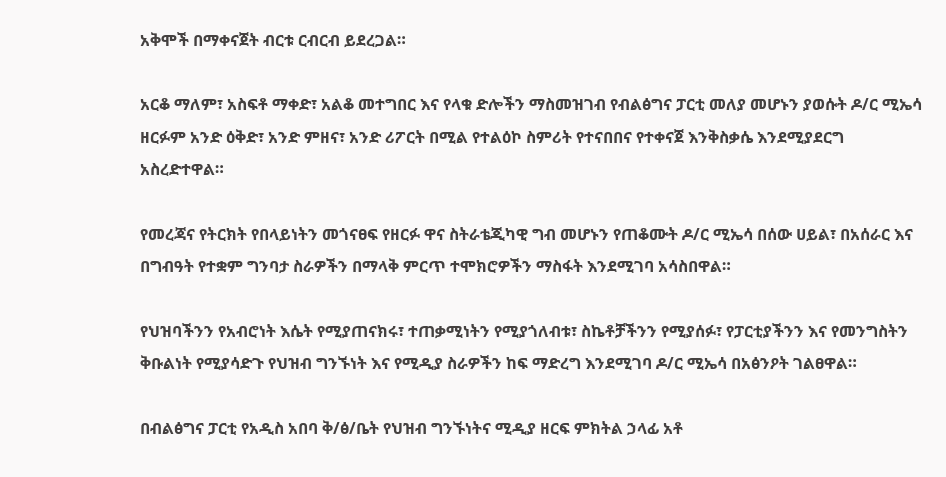አቅሞች በማቀናጀት ብርቱ ርብርብ ይደረጋል።

አርቆ ማለም፣ አስፍቶ ማቀድ፣ አልቆ መተግበር እና የላቁ ድሎችን ማስመዝገብ የብልፅግና ፓርቲ መለያ መሆኑን ያወሱት ዶ/ር ሚኤሳ ዘርፉም አንድ ዕቅድ፣ አንድ ምዘና፣ አንድ ሪፖርት በሚል የተልዕኮ ስምሪት የተናበበና የተቀናጀ እንቅስቃሴ እንደሚያደርግ አስረድተዋል።

የመረጃና የትርክት የበላይነትን መጎናፀፍ የዘርፉ ዋና ስትራቴጂካዊ ግብ መሆኑን የጠቆሙት ዶ/ር ሚኤሳ በሰው ሀይል፣ በአሰራር እና በግብዓት የተቋም ግንባታ ስራዎችን በማላቅ ምርጥ ተሞክሮዎችን ማስፋት እንደሚገባ አሳስበዋል።

የህዝባችንን የአብሮነት እሴት የሚያጠናክሩ፣ ተጠቃሚነትን የሚያጎለብቱ፣ ስኬቶቻችንን የሚያሰፉ፣ የፓርቲያችንን እና የመንግስትን ቅቡልነት የሚያሳድጉ የህዝብ ግንኙነት እና የሚዲያ ስራዎችን ከፍ ማድረግ እንደሚገባ ዶ/ር ሚኤሳ በአፅንዖት ገልፀዋል።

በብልፅግና ፓርቲ የአዲስ አበባ ቅ/ፅ/ቤት የህዝብ ግንኙነትና ሚዲያ ዘርፍ ምክትል ኃላፊ አቶ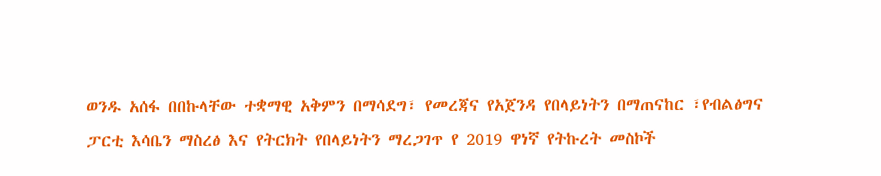ወንዱ አሰፋ በበኩላቸው ተቋማዊ አቅምን በማሳደግ፣ የመረጃና የአጀንዳ የበላይነትን በማጠናከር ፣የብልፅግና ፓርቲ እሳቤን ማስረፅ እና የትርክት የበላይነትን ማረጋገጥ የ 2019 ዋነኛ የትኩረት መስኮች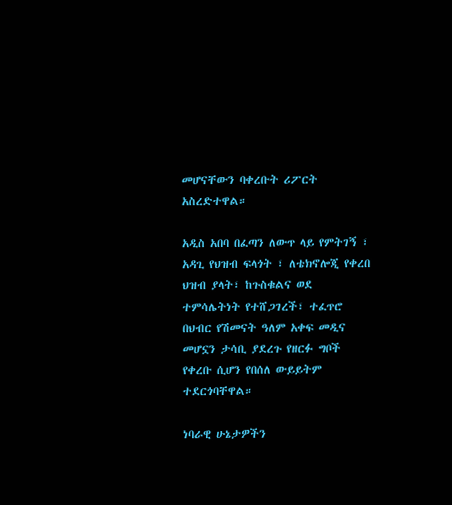መሆናቸውን ባቀረቡት ሪፖርት አስረድተዋል።

አዲስ አበባ በፈጣን ለውጥ ላይ የምትገኝ ፣ አዳጊ የህዝብ ፍላጎት ፣ ለቴክኖሎጂ የቀረበ ህዝብ ያላት፣ ከጉስቁልና ወደ ተምሳሌትነት የተሸጋገረች፣ ተፈጥሮ በህብር የሽመናት ዓለም አቀፍ መዲና መሆኗን ታሳቢ ያደረጉ የዘርፉ ግቦች የቀረቡ ሲሆን የበሰለ ውይይትም ተደርጎባቸዋል።

ነባራዊ ሁኔታዎችን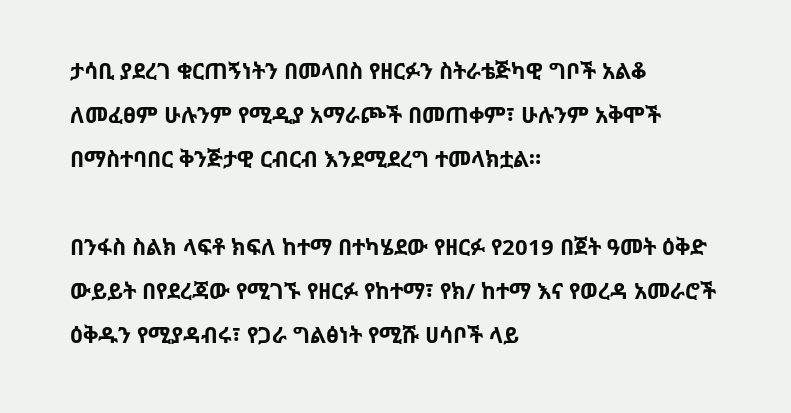ታሳቢ ያደረገ ቁርጠኝነትን በመላበስ የዘርፉን ስትራቴጅካዊ ግቦች አልቆ ለመፈፀም ሁሉንም የሚዲያ አማራጮች በመጠቀም፣ ሁሉንም አቅሞች በማስተባበር ቅንጅታዊ ርብርብ እንደሚደረግ ተመላክቷል።

በንፋስ ስልክ ላፍቶ ክፍለ ከተማ በተካሄደው የዘርፉ የ2019 በጀት ዓመት ዕቅድ ውይይት በየደረጃው የሚገኙ የዘርፉ የከተማ፣ የክ/ ከተማ እና የወረዳ አመራሮች ዕቅዱን የሚያዳብሩ፣ የጋራ ግልፅነት የሚሹ ሀሳቦች ላይ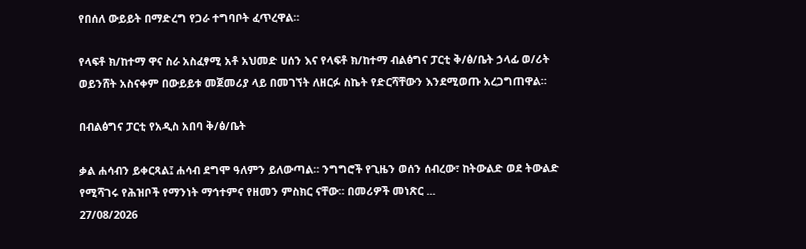የበሰለ ውይይት በማድረግ የጋራ ተግባቦት ፈጥረዋል።

የላፍቶ ክ/ከተማ ዋና ስራ አስፈፃሚ አቶ አህመድ ሀሰን እና የላፍቶ ክ/ከተማ ብልፅግና ፓርቲ ቅ/ፅ/ቤት ኃላፊ ወ/ሪት ወይንሸት አስናቀም በውይይቱ መጀመሪያ ላይ በመገኘት ለዘርፉ ስኬት የድርሻቸውን እንደሚወጡ አረጋግጠዋል።

በብልፅግና ፓርቲ የአዲስ አበባ ቅ/ፅ/ቤት

ቃል ሐሳብን ይቀርጻል፤ ሐሳብ ደግሞ ዓለምን ይለውጣል። ንግግሮች የጊዜን ወሰን ሰብረው፣ ከትውልድ ወደ ትውልድ የሚሻገሩ የሕዝቦች የማንነት ማኅተምና የዘመን ምስክር ናቸው። በመሪዎች መነጽር ...
27/08/2026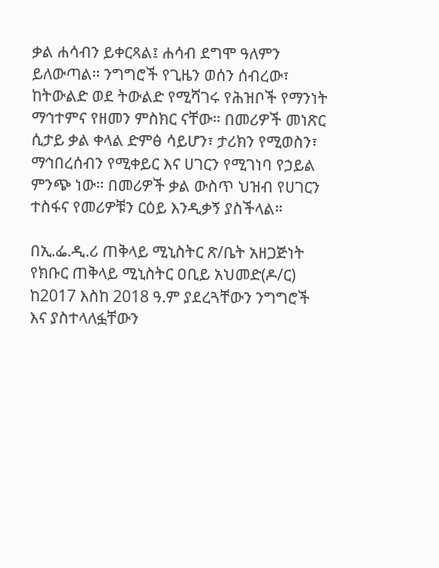ቃል ሐሳብን ይቀርጻል፤ ሐሳብ ደግሞ ዓለምን ይለውጣል። ንግግሮች የጊዜን ወሰን ሰብረው፣ ከትውልድ ወደ ትውልድ የሚሻገሩ የሕዝቦች የማንነት ማኅተምና የዘመን ምስክር ናቸው። በመሪዎች መነጽር ሲታይ ቃል ቀላል ድምፅ ሳይሆን፣ ታሪክን የሚወስን፣ ማኅበረሰብን የሚቀይር እና ሀገርን የሚገነባ የኃይል ምንጭ ነው። በመሪዎች ቃል ውስጥ ህዝብ የሀገርን ተስፋና የመሪዎቹን ርዕይ እንዲቃኝ ያስችላል።

በኢ.ፌ.ዲ.ሪ ጠቅላይ ሚኒስትር ጽ/ቤት አዘጋጅነት የክቡር ጠቅላይ ሚኒስትር ዐቢይ አህመድ(ዶ/ር) ከ2017 እስከ 2018 ዓ.ም ያደረጓቸውን ንግግሮች እና ያስተላለፏቸውን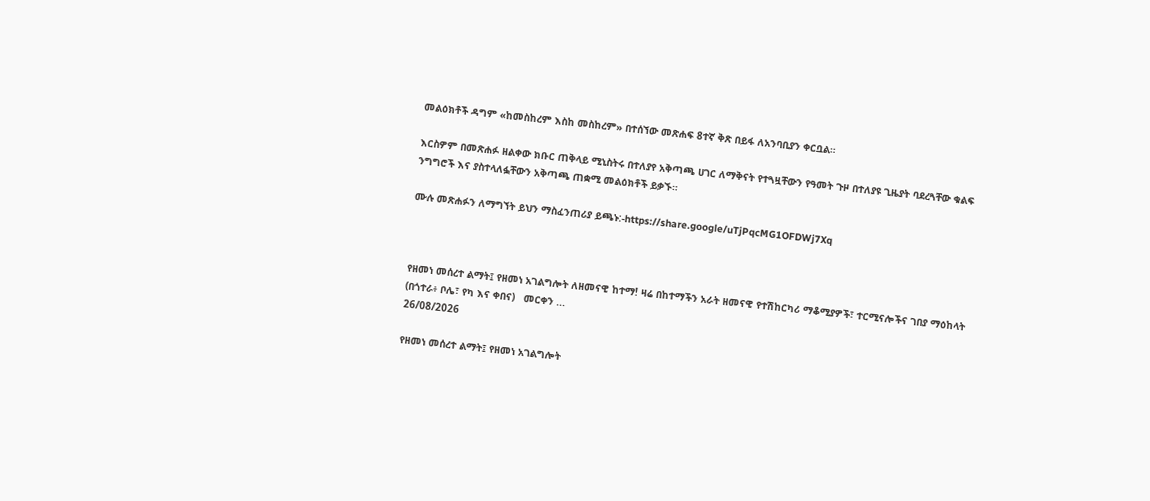መልዕክቶች ዳግም «ከመስከረም እስከ መስከረም» በተሰኘው መጽሐፍ 8ተኛ ቅጽ በይፋ ለአንባቢያን ቀርቧል።

እርስዎም በመጽሐፉ ዘልቀው ክቡር ጠቅላይ ሚኒስትሩ በተለያየ አቅጣጫ ሀገር ለማቅናት የተጓዟቸውን የዓመት ጉዞ በተለያዩ ጊዜያት ባደረጓቸው ቁልፍ ንግግሮች እና ያስተላለፏቸውን አቅጣጫ ጠቋሚ መልዕክቶች ይቃኙ።

ሙሉ መጽሐፉን ለማግኘት ይህን ማስፈንጠሪያ ይጫኑ:-https://share.google/uTjPqcMG1OFDWj7Xq



የዘመነ መሰረተ ልማት፤ የዘመነ አገልግሎት ለዘመናዊ ከተማ! ዛሬ በከተማችን አራት ዘመናዊ የተሽከርካሪ ማቆሚያዎች፣ ተርሚናሎችና ገበያ ማዕከላት (በጎተራ፥ ቦሌ፣ የካ እና ቀበና)   መርቀን ...
26/08/2026

የዘመነ መሰረተ ልማት፤ የዘመነ አገልግሎት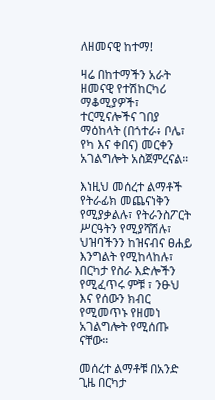ለዘመናዊ ከተማ!

ዛሬ በከተማችን አራት ዘመናዊ የተሽከርካሪ ማቆሚያዎች፣ ተርሚናሎችና ገበያ ማዕከላት (በጎተራ፥ ቦሌ፣ የካ እና ቀበና) መርቀን አገልግሎት አስጀምረናል።

እነዚህ መሰረተ ልማቶች የትራፊክ መጨናነቅን የሚያቃልሉ፣ የትራንስፖርት ሥርዓትን የሚያሻሽሉ፣ ህዝባችንን ከዝናብና ፀሐይ እንግልት የሚከላከሉ፣ በርካታ የስራ እድሎችን የሚፈጥሩ ምቹ ፣ ንፁህ እና የሰውን ክብር የሚመጥኑ የዘመነ አገልግሎት የሚሰጡ ናቸው።

መሰረተ ልማቶቹ በአንድ ጊዜ በርካታ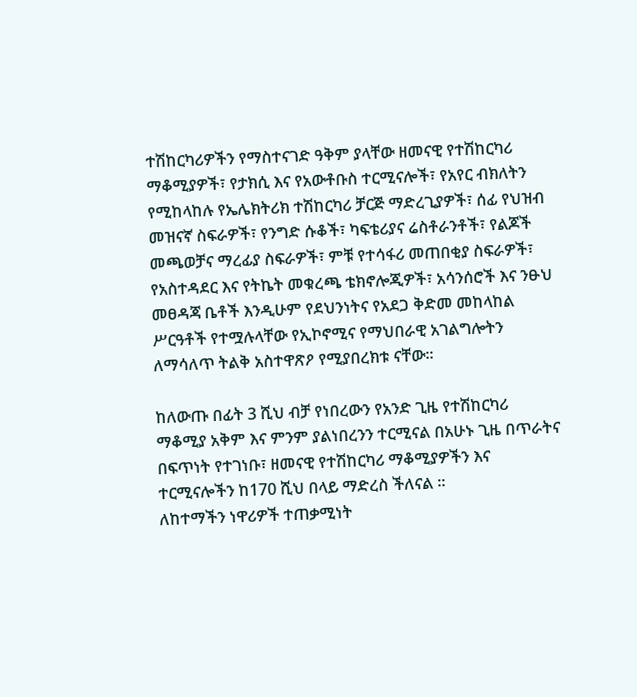ተሽከርካሪዎችን የማስተናገድ ዓቅም ያላቸው ዘመናዊ የተሽከርካሪ ማቆሚያዎች፣ የታክሲ እና የአውቶቡስ ተርሚናሎች፣ የአየር ብክለትን የሚከላከሉ የኤሌክትሪክ ተሽከርካሪ ቻርጅ ማድረጊያዎች፣ ሰፊ የህዝብ መዝናኛ ስፍራዎች፣ የንግድ ሱቆች፣ ካፍቴሪያና ሬስቶራንቶች፣ የልጆች መጫወቻና ማረፊያ ስፍራዎች፣ ምቹ የተሳፋሪ መጠበቂያ ስፍራዎች፣ የአስተዳደር እና የትኬት መቁረጫ ቴክኖሎጂዎች፣ አሳንሰሮች እና ንፁህ መፀዳጃ ቤቶች እንዲሁም የደህንነትና የአደጋ ቅድመ መከላከል ሥርዓቶች የተሟሉላቸው የኢኮኖሚና የማህበራዊ አገልግሎትን ለማሳለጥ ትልቅ አስተዋጽዖ የሚያበረክቱ ናቸው።

ከለውጡ በፊት 3 ሺህ ብቻ የነበረውን የአንድ ጊዜ የተሽከርካሪ ማቆሚያ አቅም እና ምንም ያልነበረንን ተርሚናል በአሁኑ ጊዜ በጥራትና በፍጥነት የተገነቡ፣ ዘመናዊ የተሽከርካሪ ማቆሚያዎችን እና ተርሚናሎችን ከ170 ሺህ በላይ ማድረስ ችለናል ።
ለከተማችን ነዋሪዎች ተጠቃሚነት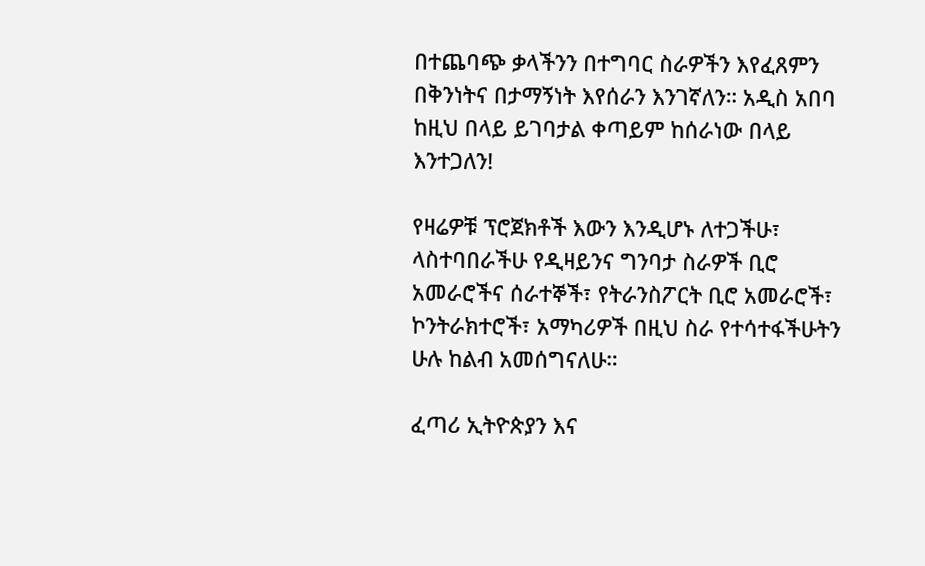በተጨባጭ ቃላችንን በተግባር ስራዎችን እየፈጸምን በቅንነትና በታማኝነት እየሰራን እንገኛለን። አዲስ አበባ ከዚህ በላይ ይገባታል ቀጣይም ከሰራነው በላይ እንተጋለን!

የዛሬዎቹ ፕሮጀክቶች እውን እንዲሆኑ ለተጋችሁ፣ ላስተባበራችሁ የዲዛይንና ግንባታ ስራዎች ቢሮ አመራሮችና ሰራተኞች፣ የትራንስፖርት ቢሮ አመራሮች፣ ኮንትራክተሮች፣ አማካሪዎች በዚህ ስራ የተሳተፋችሁትን ሁሉ ከልብ አመሰግናለሁ።

ፈጣሪ ኢትዮጵያን እና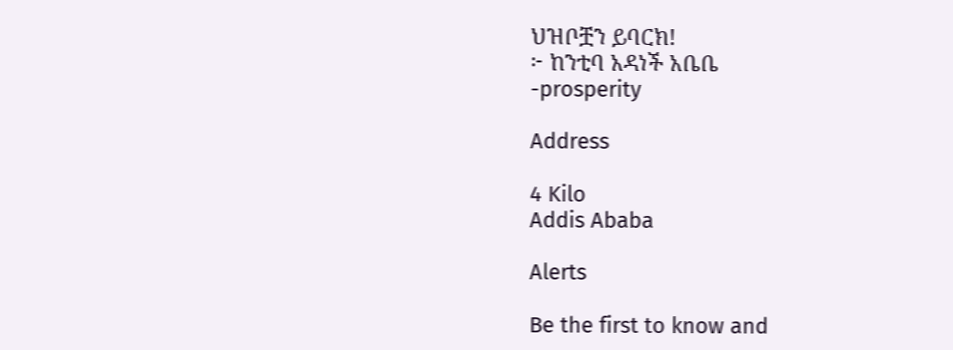ህዝቦቿን ይባርክ!
፦ ከንቲባ አዳነች አቤቤ
-prosperity

Address

4 Kilo
Addis Ababa

Alerts

Be the first to know and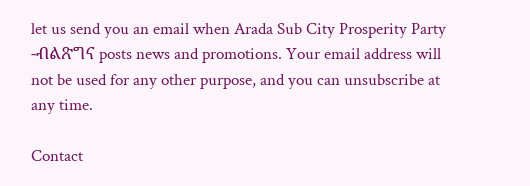let us send you an email when Arada Sub City Prosperity Party -ብልጽግና posts news and promotions. Your email address will not be used for any other purpose, and you can unsubscribe at any time.

Contact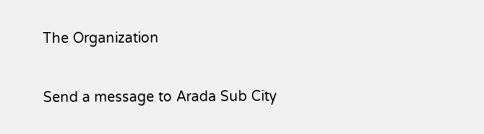The Organization

Send a message to Arada Sub City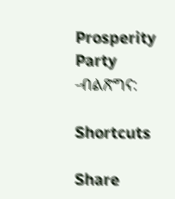Prosperity Party -ብልጽግና:

Shortcuts

Share